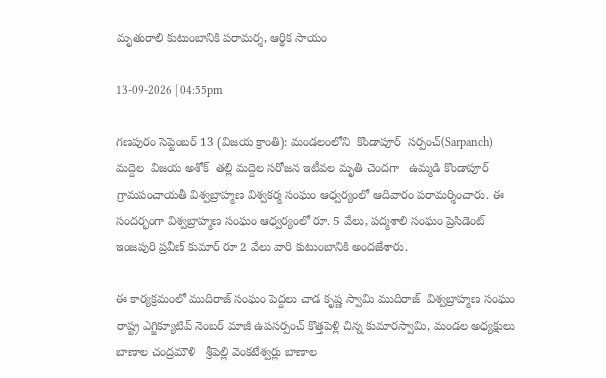మృతురాలి కుటుంబానికి పరామర్శ, ఆర్థిక సాయం

13-09-2026 | 04:55pm

గణపురం సెప్టెంబర్ 13 (విజయ క్రాంతి): మండలంలోని  కొండాపూర్  సర్పంచ్(Sarpanch) మద్దెల  విజయ అశోక్  తల్లి మద్దెల సరోజన ఇటీవల మృతి చెందగా   ఉమ్మడి కొండాపూర్ గ్రామపంచాయతీ విశ్వబ్రాహ్మణ విశ్వకర్మ సంఘం ఆధ్వర్యంలో ఆదివారం పరామర్శించారు. ఈ సందర్భంగా విశ్వబ్రాహ్మణ సంఘం ఆధ్వర్యంలో రూ. 5 వేలు, పద్మశాలి సంఘం ప్రెసిడెంట్ ఇంజపురి ప్రవీణ్ కుమార్ రూ 2 వేలు వారి కుటుంబానికి అందజేశారు.

ఈ కార్యక్రమంలో ముదిరాజ్ సంఘం పెద్దలు చాడ కృష్ణ స్వామి ముదిరాజ్  విశ్వబ్రాహ్మణ సంఘం రాష్ట్ర ఎగ్జిక్యూటివ్ నెంబర్ మాజీ ఉపసర్పంచ్ కొత్తపెళ్లి చిన్న కుమారస్వామి, మండల అధ్యక్షులు బాణాల చంద్రమౌళి   శ్రీపెల్లి వెంకటేశ్వర్లు బాణాల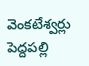వెంకటేశ్వర్లు పెద్దపల్లి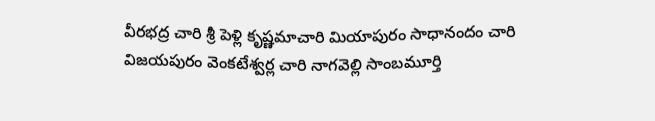వీరభద్ర చారి శ్రీ పెళ్లి కృష్ణమాచారి మియాపురం సాధానందం చారి విజయపురం వెంకటేశ్వర్ల చారి నాగవెల్లి సాంబమూర్తి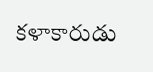కళాకారుడు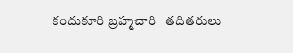కందుకూరి బ్రహ్మచారి   తదితరులు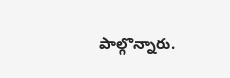పాల్గొన్నారు.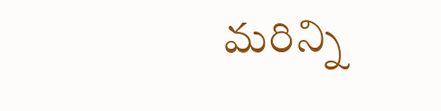మరిన్ని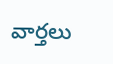వార్తలు